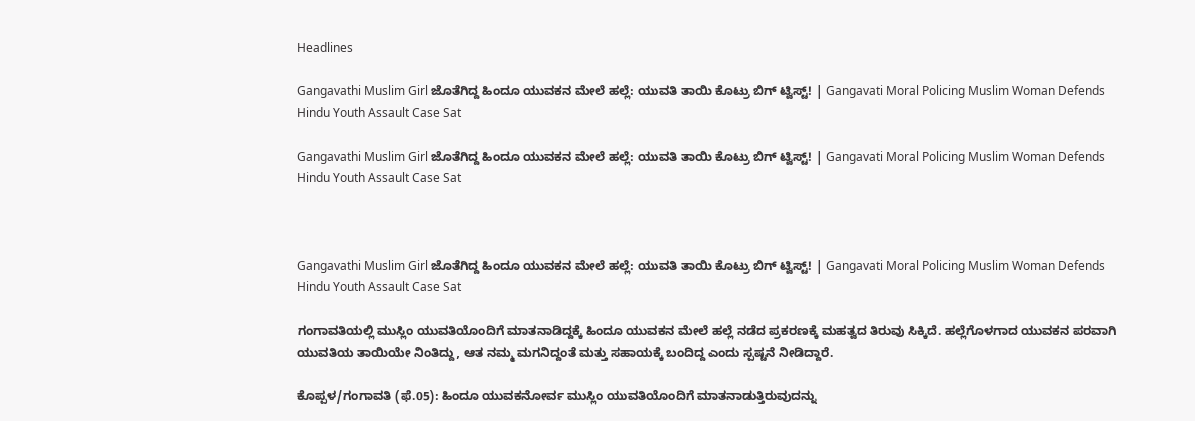Headlines

Gangavathi Muslim Girl ಜೊತೆಗಿದ್ದ ಹಿಂದೂ ಯುವಕನ ಮೇಲೆ ಹಲ್ಲೆ: ಯುವತಿ ತಾಯಿ ಕೊಟ್ರು ಬಿಗ್ ಟ್ವಿಸ್ಟ್! | Gangavati Moral Policing Muslim Woman Defends Hindu Youth Assault Case Sat

Gangavathi Muslim Girl ಜೊತೆಗಿದ್ದ ಹಿಂದೂ ಯುವಕನ ಮೇಲೆ ಹಲ್ಲೆ: ಯುವತಿ ತಾಯಿ ಕೊಟ್ರು ಬಿಗ್ ಟ್ವಿಸ್ಟ್! | Gangavati Moral Policing Muslim Woman Defends Hindu Youth Assault Case Sat



Gangavathi Muslim Girl ಜೊತೆಗಿದ್ದ ಹಿಂದೂ ಯುವಕನ ಮೇಲೆ ಹಲ್ಲೆ: ಯುವತಿ ತಾಯಿ ಕೊಟ್ರು ಬಿಗ್ ಟ್ವಿಸ್ಟ್! | Gangavati Moral Policing Muslim Woman Defends Hindu Youth Assault Case Sat

ಗಂಗಾವತಿಯಲ್ಲಿ ಮುಸ್ಲಿಂ ಯುವತಿಯೊಂದಿಗೆ ಮಾತನಾಡಿದ್ದಕ್ಕೆ ಹಿಂದೂ ಯುವಕನ ಮೇಲೆ ಹಲ್ಲೆ ನಡೆದ ಪ್ರಕರಣಕ್ಕೆ ಮಹತ್ವದ ತಿರುವು ಸಿಕ್ಕಿದೆ. ಹಲ್ಲೆಗೊಳಗಾದ ಯುವಕನ ಪರವಾಗಿ ಯುವತಿಯ ತಾಯಿಯೇ ನಿಂತಿದ್ದು, ಆತ ನಮ್ಮ ಮಗನಿದ್ದಂತೆ ಮತ್ತು ಸಹಾಯಕ್ಕೆ ಬಂದಿದ್ದ ಎಂದು ಸ್ಪಷ್ಟನೆ ನೀಡಿದ್ದಾರೆ.

ಕೊಪ್ಪಳ/ಗಂಗಾವತಿ (ಫೆ.05): ಹಿಂದೂ ಯುವಕನೋರ್ವ ಮುಸ್ಲಿಂ ಯುವತಿಯೊಂದಿಗೆ ಮಾತನಾಡುತ್ತಿರುವುದನ್ನು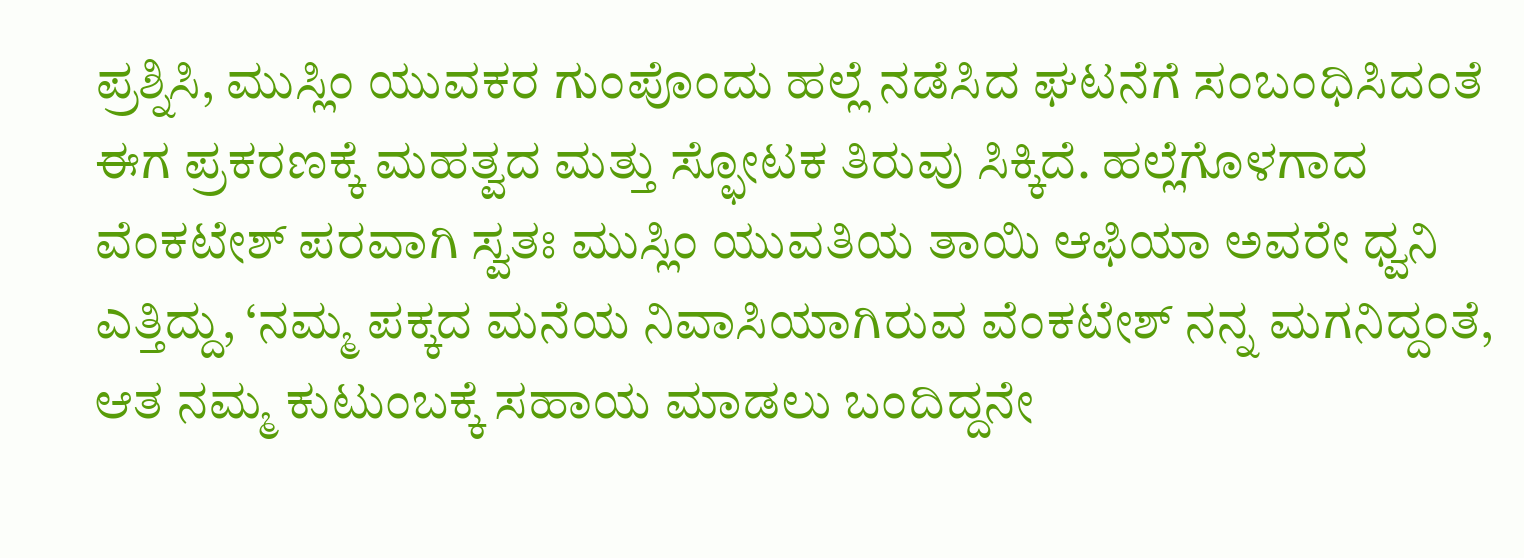ಪ್ರಶ್ನಿಸಿ, ಮುಸ್ಲಿಂ ಯುವಕರ ಗುಂಪೊಂದು ಹಲ್ಲೆ ನಡೆಸಿದ ಘಟನೆಗೆ ಸಂಬಂಧಿಸಿದಂತೆ ಈಗ ಪ್ರಕರಣಕ್ಕೆ ಮಹತ್ವದ ಮತ್ತು ಸ್ಫೋಟಕ ತಿರುವು ಸಿಕ್ಕಿದೆ. ಹಲ್ಲೆಗೊಳಗಾದ ವೆಂಕಟೇಶ್ ಪರವಾಗಿ ಸ್ವತಃ ಮುಸ್ಲಿಂ ಯುವತಿಯ ತಾಯಿ ಆಫಿಯಾ ಅವರೇ ಧ್ವನಿ ಎತ್ತಿದ್ದು, ‘ನಮ್ಮ ಪಕ್ಕದ ಮನೆಯ ನಿವಾಸಿಯಾಗಿರುವ ವೆಂಕಟೇಶ್ ನನ್ನ ಮಗನಿದ್ದಂತೆ, ಆತ ನಮ್ಮ ಕುಟುಂಬಕ್ಕೆ ಸಹಾಯ ಮಾಡಲು ಬಂದಿದ್ದನೇ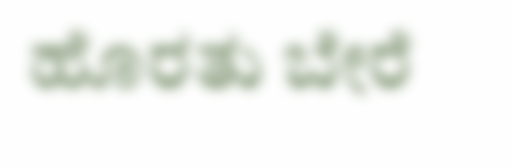ಹೊರತು ಬೇರೆ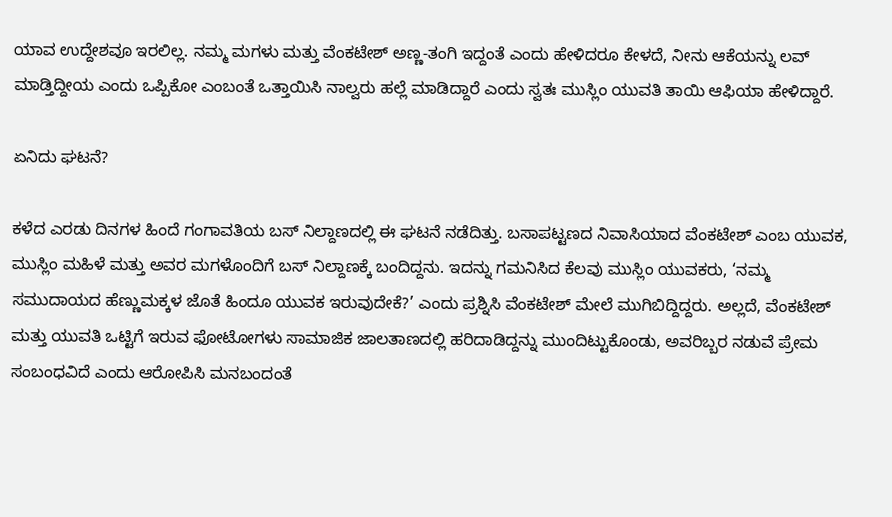ಯಾವ ಉದ್ದೇಶವೂ ಇರಲಿಲ್ಲ. ನಮ್ಮ ಮಗಳು ಮತ್ತು ವೆಂಕಟೇಶ್ ಅಣ್ಣ-ತಂಗಿ ಇದ್ದಂತೆ ಎಂದು ಹೇಳಿದರೂ ಕೇಳದೆ, ನೀನು ಆಕೆಯನ್ನು ಲವ್ ಮಾಡ್ತಿದ್ದೀಯ ಎಂದು ಒಪ್ಪಿಕೋ ಎಂಬಂತೆ ಒತ್ತಾಯಿಸಿ ನಾಲ್ವರು ಹಲ್ಲೆ ಮಾಡಿದ್ದಾರೆ ಎಂದು ಸ್ವತಃ ಮುಸ್ಲಿಂ ಯುವತಿ ತಾಯಿ ಆಫಿಯಾ ಹೇಳಿದ್ದಾರೆ.

ಏನಿದು ಘಟನೆ?

ಕಳೆದ ಎರಡು ದಿನಗಳ ಹಿಂದೆ ಗಂಗಾವತಿಯ ಬಸ್ ನಿಲ್ದಾಣದಲ್ಲಿ ಈ ಘಟನೆ ನಡೆದಿತ್ತು. ಬಸಾಪಟ್ಟಣದ ನಿವಾಸಿಯಾದ ವೆಂಕಟೇಶ್ ಎಂಬ ಯುವಕ, ಮುಸ್ಲಿಂ ಮಹಿಳೆ ಮತ್ತು ಅವರ ಮಗಳೊಂದಿಗೆ ಬಸ್ ನಿಲ್ದಾಣಕ್ಕೆ ಬಂದಿದ್ದನು. ಇದನ್ನು ಗಮನಿಸಿದ ಕೆಲವು ಮುಸ್ಲಿಂ ಯುವಕರು, ‘ನಮ್ಮ ಸಮುದಾಯದ ಹೆಣ್ಣುಮಕ್ಕಳ ಜೊತೆ ಹಿಂದೂ ಯುವಕ ಇರುವುದೇಕೆ?’ ಎಂದು ಪ್ರಶ್ನಿಸಿ ವೆಂಕಟೇಶ್ ಮೇಲೆ ಮುಗಿಬಿದ್ದಿದ್ದರು. ಅಲ್ಲದೆ, ವೆಂಕಟೇಶ್ ಮತ್ತು ಯುವತಿ ಒಟ್ಟಿಗೆ ಇರುವ ಫೋಟೋಗಳು ಸಾಮಾಜಿಕ ಜಾಲತಾಣದಲ್ಲಿ ಹರಿದಾಡಿದ್ದನ್ನು ಮುಂದಿಟ್ಟುಕೊಂಡು, ಅವರಿಬ್ಬರ ನಡುವೆ ಪ್ರೇಮ ಸಂಬಂಧವಿದೆ ಎಂದು ಆರೋಪಿಸಿ ಮನಬಂದಂತೆ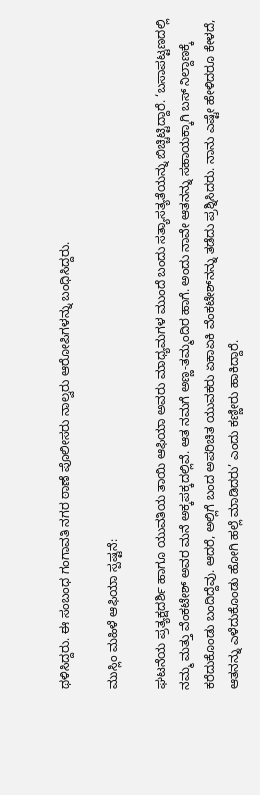ಥಳಿಸಿದ್ದರು. ಈ ಸಂಬಂಧ ಗಂಗಾವತಿ ನಗರ ಠಾಣೆ ಪೊಲೀಸರು ನಾಲ್ವರು ಆರೋಪಿಗಳನ್ನು ಬಂಧಿಸಿದ್ದರು.

ಮುಸ್ಲಿಂ ಮಹಿಳೆ ಆಫಿಯಾ ಸ್ಪಷ್ಟನೆ:

ಘಟನೆಯ ಪ್ರತ್ಯಕ್ಷದರ್ಶಿ ಹಾಗೂ ಯುವತಿಯ ತಾಯಿ ಆಫಿಯಾ ಅವರು ಮಾಧ್ಯಮಗಳ ಮುಂದೆ ಬಂದು ಸತ್ಯಾಸತ್ಯತೆಯನ್ನು ಬಿಚ್ಚಿಟ್ಟಿದ್ದಾರೆ. ‘ಬಸಾಪಟ್ಟಣದಲ್ಲಿ ನಮ್ಮ ಮತ್ತು ವೆಂಕಟೇಶ್ ಅವರ ಮನೆ ಅಕ್ಕಪಕ್ಕದಲ್ಲಿವೆ. ಆತ ನಮಗೆ ಅಣ್ಣ-ತಮ್ಮಂದಿರ ಹಾಗೆ. ಅಂದು ನಾವೇ ಆತನನ್ನು ಸಹಾಯಕ್ಕಾಗಿ ಬಸ್ ನಿಲ್ದಾಣಕ್ಕೆ ಕರೆದುಕೊಂಡು ಬಂದಿದ್ದೆವು. ಆದರೆ, ಅಲ್ಲಿಗೆ ಬಂದ ಅಪರಿಚಿತ ಯುವಕರು ಏಕಾಏಕಿ ವೆಂಕಟೇಶ್‌ನನ್ನು ತಡೆದು ಪ್ರಶ್ನಿಸಿದರು. ನಾನು ಎಷ್ಟೇ ಹೇಳಿದರೂ ಕೇಳದೆ, ಆತನನ್ನು ಎಳೆದುಕೊಂಡು ಹೋಗಿ ಹಲ್ಲೆ ಮಾಡಿದರು’ ಎಂದು ಕಣ್ಣೀರು ಹಾಕಿದ್ದಾರೆ.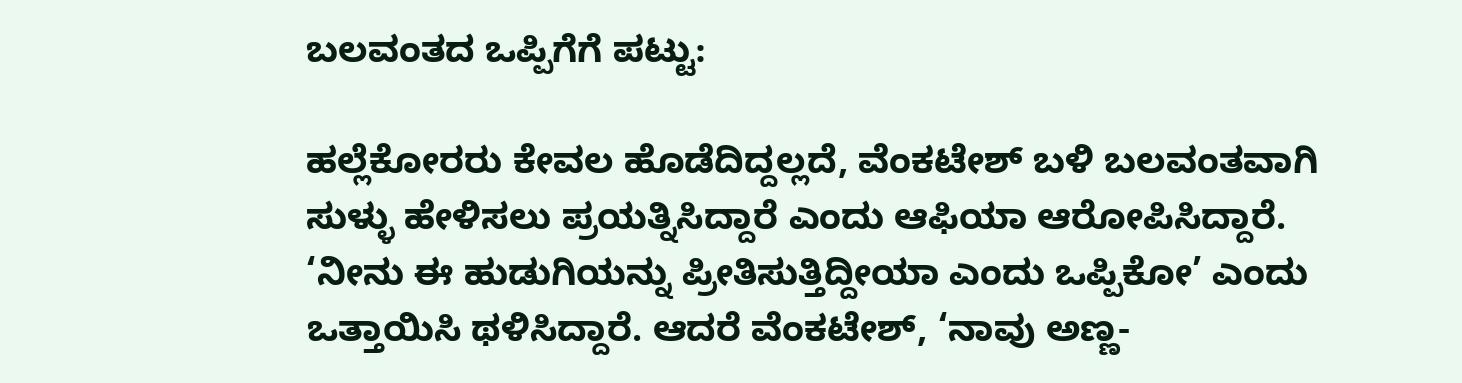ಬಲವಂತದ ಒಪ್ಪಿಗೆಗೆ ಪಟ್ಟು:

ಹಲ್ಲೆಕೋರರು ಕೇವಲ ಹೊಡೆದಿದ್ದಲ್ಲದೆ, ವೆಂಕಟೇಶ್ ಬಳಿ ಬಲವಂತವಾಗಿ ಸುಳ್ಳು ಹೇಳಿಸಲು ಪ್ರಯತ್ನಿಸಿದ್ದಾರೆ ಎಂದು ಆಫಿಯಾ ಆರೋಪಿಸಿದ್ದಾರೆ. ‘ನೀನು ಈ ಹುಡುಗಿಯನ್ನು ಪ್ರೀತಿಸುತ್ತಿದ್ದೀಯಾ ಎಂದು ಒಪ್ಪಿಕೋ’ ಎಂದು ಒತ್ತಾಯಿಸಿ ಥಳಿಸಿದ್ದಾರೆ. ಆದರೆ ವೆಂಕಟೇಶ್, ‘ನಾವು ಅಣ್ಣ-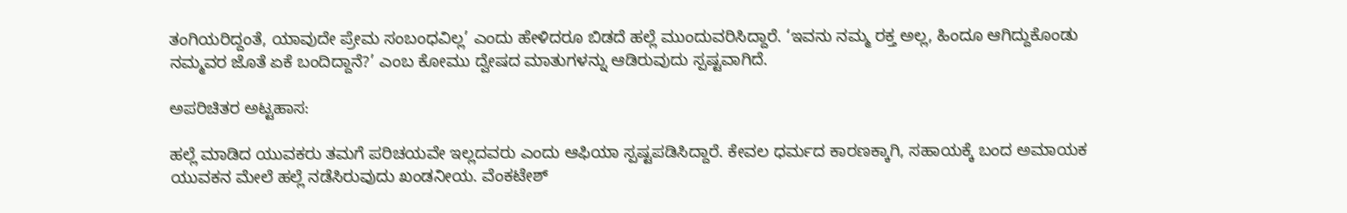ತಂಗಿಯರಿದ್ದಂತೆ, ಯಾವುದೇ ಪ್ರೇಮ ಸಂಬಂಧವಿಲ್ಲ’ ಎಂದು ಹೇಳಿದರೂ ಬಿಡದೆ ಹಲ್ಲೆ ಮುಂದುವರಿಸಿದ್ದಾರೆ. ‘ಇವನು ನಮ್ಮ ರಕ್ತ ಅಲ್ಲ, ಹಿಂದೂ ಆಗಿದ್ದುಕೊಂಡು ನಮ್ಮವರ ಜೊತೆ ಏಕೆ ಬಂದಿದ್ದಾನೆ?’ ಎಂಬ ಕೋಮು ದ್ವೇಷದ ಮಾತುಗಳನ್ನು ಆಡಿರುವುದು ಸ್ಪಷ್ಟವಾಗಿದೆ.

ಅಪರಿಚಿತರ ಅಟ್ಟಹಾಸ:

ಹಲ್ಲೆ ಮಾಡಿದ ಯುವಕರು ತಮಗೆ ಪರಿಚಯವೇ ಇಲ್ಲದವರು ಎಂದು ಆಫಿಯಾ ಸ್ಪಷ್ಟಪಡಿಸಿದ್ದಾರೆ. ಕೇವಲ ಧರ್ಮದ ಕಾರಣಕ್ಕಾಗಿ, ಸಹಾಯಕ್ಕೆ ಬಂದ ಅಮಾಯಕ ಯುವಕನ ಮೇಲೆ ಹಲ್ಲೆ ನಡೆಸಿರುವುದು ಖಂಡನೀಯ. ವೆಂಕಟೇಶ್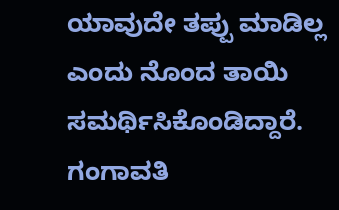ಯಾವುದೇ ತಪ್ಪು ಮಾಡಿಲ್ಲ ಎಂದು ನೊಂದ ತಾಯಿ ಸಮರ್ಥಿಸಿಕೊಂಡಿದ್ದಾರೆ. ಗಂಗಾವತಿ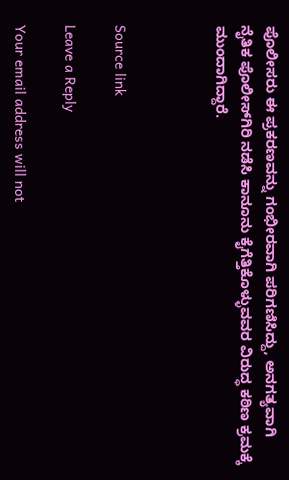ಪೊಲೀಸರು ಈ ಪ್ರಕರಣವನ್ನು ಗಂಭೀರವಾಗಿ ಪರಿಗಣಿಸಿದ್ದು, ಅನಗತ್ಯವಾಗಿ ನೈತಿಕ ಪೊಲೀಸ್‌ಗಿರಿ ನಡೆಸಿ ಕಾನೂನು ಕೈಗೆತ್ತಿಕೊಳ್ಳುವವರ ವಿರುದ್ಧ ಕಠಿಣ ಕ್ರಮಕ್ಕೆ ಮುಂದಾಗಿದ್ದಾರೆ.



Source link

Leave a Reply

Your email address will not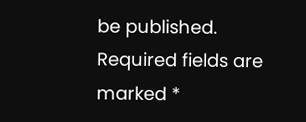be published. Required fields are marked *